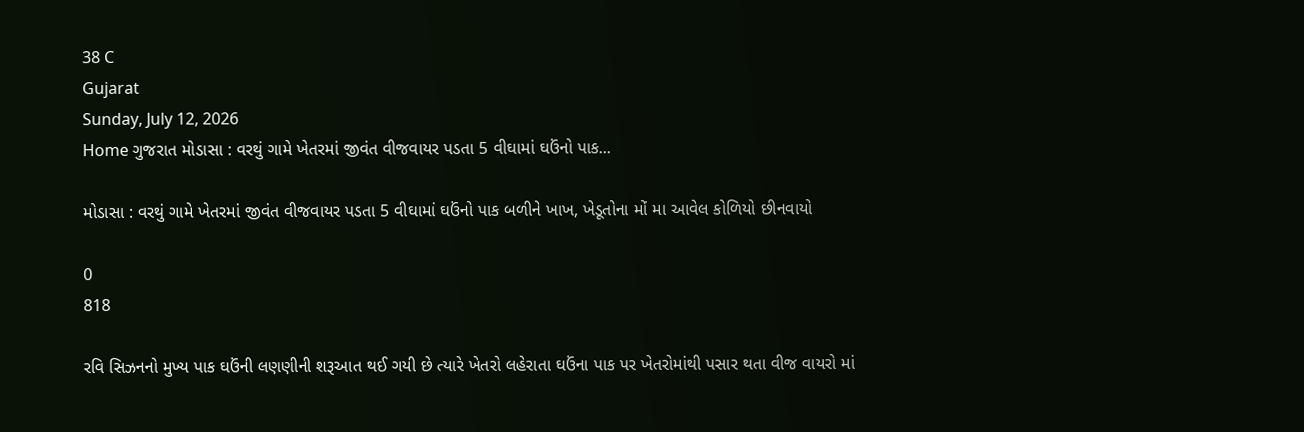38 C
Gujarat
Sunday, July 12, 2026
Home ગુજરાત મોડાસા : વરથું ગામે ખેતરમાં જીવંત વીજવાયર પડતા 5 વીઘામાં ઘઉંનો પાક...

મોડાસા : વરથું ગામે ખેતરમાં જીવંત વીજવાયર પડતા 5 વીઘામાં ઘઉંનો પાક બળીને ખાખ, ખેડૂતોના મોં મા આવેલ કોળિયો છીનવાયો

0
818

રવિ સિઝનનો મુખ્ય પાક ઘઉંની લણણીની શરૂઆત થઈ ગયી છે ત્યારે ખેતરો લહેરાતા ઘઉંના પાક પર ખેતરોમાંથી પસાર થતા વીજ વાયરો માં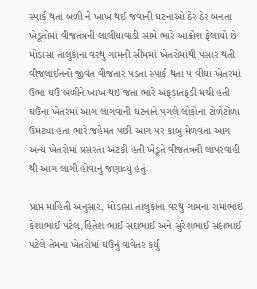સ્પાર્ક થતા બળી ને ખાખ થઈ જવાની ઘટનાઓ ઠેર ઠેર બનતા ખેડૂતોમાં વીજતંત્રની લાલીયાવાડી સામે ભારે આક્રોશ ફેલાયો છે મોડાસા તાલુકાના વરથુ ગામની સીમમાં ખેતરોમાંથી પસાર થતી વીજલાઈનનો જીવંત વીજતાર પડતા સ્પાર્ક થતા ૫ વીઘા ખેતરમાં ઉભા ઘઉં બળીને ખાખ થઇ જતા ભારે અફડાતફડી મચી હતી ઘઉંના ખેતરમાં આગ લાગવાની ઘટનાને પગલે લોકોના ટોળેટોળા ઉમટ્યા હતા ભારે જહેમત પછી આગ પર કાબુ મેળવતા આગ અન્ય ખેતરોમાં પ્રસરતા અટકી હતી ખેડૂતે વીજતંત્રની લાપરવાહી થી આગ લાગી હોવાનું જણાવ્યું હતું

પ્રાપ્ત માહિતી અનુસાર, મોડાસા તાલુકાના વરથુ ગામના રામાભાઇ કેશાભાઈ પટેલ,હિતેશ ભાઈ સદાભાઈ અને સુરેશભાઈ સદાભાઈ પટેલે તેમના ખેતરોમાં ઘઉંનું વાવેતર કર્યું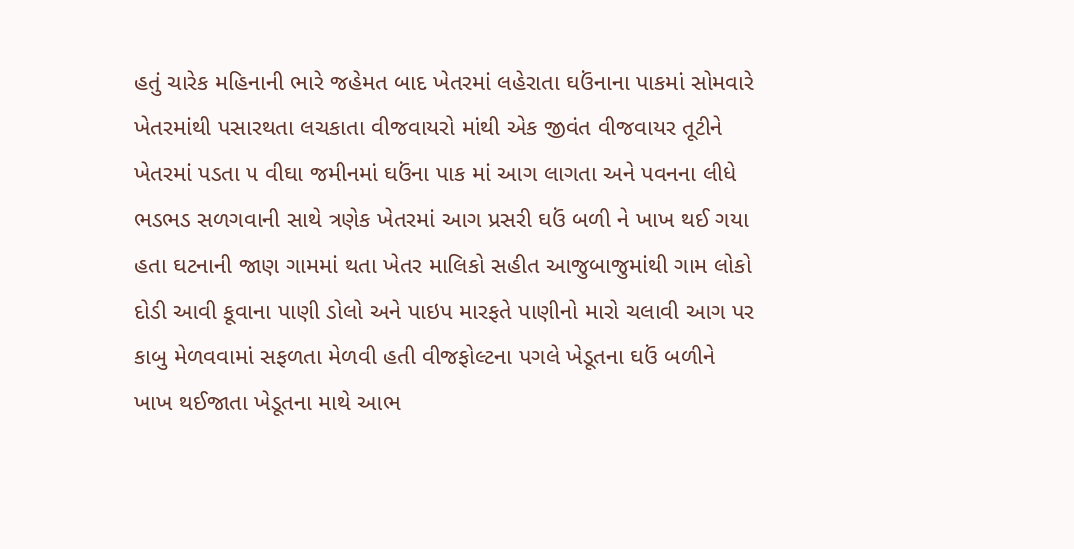હતું ચારેક મહિનાની ભારે જહેમત બાદ ખેતરમાં લહેરાતા ઘઉંનાના પાકમાં સોમવારે ખેતરમાંથી પસારથતા લચકાતા વીજવાયરો માંથી એક જીવંત વીજવાયર તૂટીને ખેતરમાં પડતા ૫ વીઘા જમીનમાં ઘઉંના પાક માં આગ લાગતા અને પવનના લીધે ભડભડ સળગવાની સાથે ત્રણેક ખેતરમાં આગ પ્રસરી ઘઉં બળી ને ખાખ થઈ ગયા હતા ઘટનાની જાણ ગામમાં થતા ખેતર માલિકો સહીત આજુબાજુમાંથી ગામ લોકો દોડી આવી કૂવાના પાણી ડોલો અને પાઇપ મારફતે પાણીનો મારો ચલાવી આગ પર કાબુ મેળવવામાં સફળતા મેળવી હતી વીજફોલ્ટના પગલે ખેડૂતના ઘઉં બળીને ખાખ થઈજાતા ખેડૂતના માથે આભ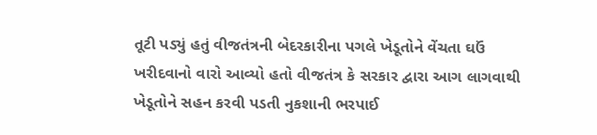તૂટી પડ્યું હતું વીજતંત્રની બેદરકારીના પગલે ખેડૂતોને વેંચતા ઘઉં ખરીદવાનો વારો આવ્યો હતો વીજતંત્ર કે સરકાર દ્વારા આગ લાગવાથી ખેડૂતોને સહન કરવી પડતી નુકશાની ભરપાઈ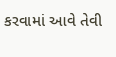કરવામાં આવે તેવી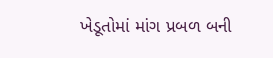ખેડૂતોમાં માંગ પ્રબળ બની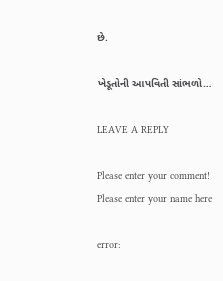છે.

ખેડૂતોની આપવિતી સાંભળો…

LEAVE A REPLY

Please enter your comment!
Please enter your name here

error: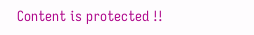Content is protected !!